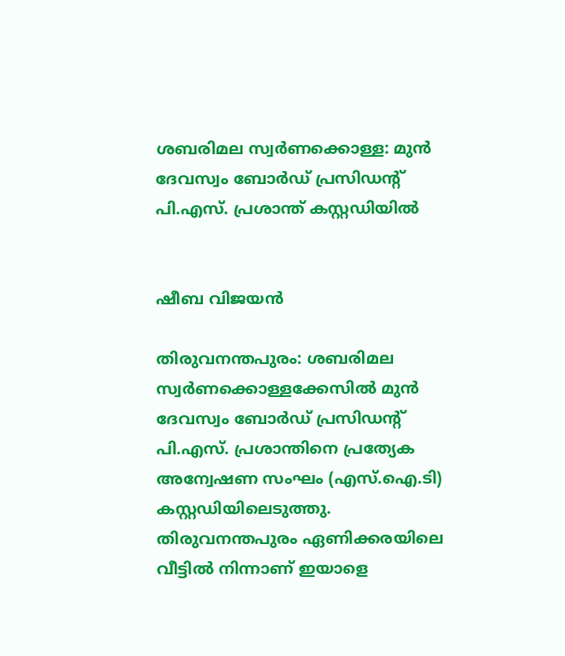ശബരിമല സ്വർണക്കൊള്ള: മുൻ ദേവസ്വം ബോർഡ് പ്രസിഡന്റ് പി.എസ്. പ്രശാന്ത് കസ്റ്റഡിയിൽ


ഷീബ വിജയൻ

തിരുവനന്തപുരം: ശബരിമല സ്വർണക്കൊള്ളക്കേസിൽ മുൻ ദേവസ്വം ബോർഡ് പ്രസിഡന്റ് പി.എസ്. പ്രശാന്തിനെ പ്രത്യേക അന്വേഷണ സംഘം (എസ്.ഐ.ടി) കസ്റ്റഡിയിലെടുത്തു. തിരുവനന്തപുരം ഏണിക്കരയിലെ വീട്ടിൽ നിന്നാണ് ഇയാളെ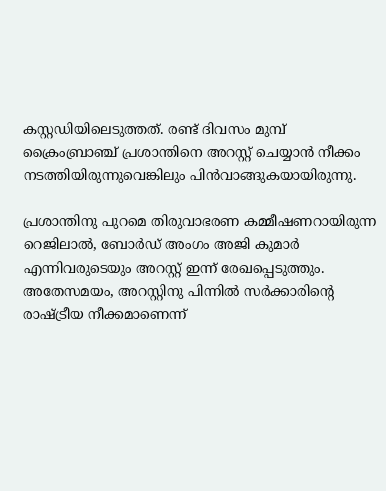കസ്റ്റഡിയിലെടുത്തത്. രണ്ട് ദിവസം മുമ്പ് ക്രൈംബ്രാഞ്ച് പ്രശാന്തിനെ അറസ്റ്റ് ചെയ്യാൻ നീക്കം നടത്തിയിരുന്നുവെങ്കിലും പിൻവാങ്ങുകയായിരുന്നു.

പ്രശാന്തിനു പുറമെ തിരുവാഭരണ കമ്മീഷണറായിരുന്ന റെജിലാൽ, ബോർഡ് അംഗം അജി കുമാർ എന്നിവരുടെയും അറസ്റ്റ് ഇന്ന് രേഖപ്പെടുത്തും. അതേസമയം, അറസ്റ്റിനു പിന്നിൽ സർക്കാരിന്റെ രാഷ്ട്രീയ നീക്കമാണെന്ന്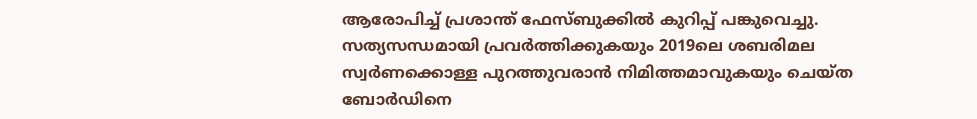ആരോപിച്ച് പ്രശാന്ത് ഫേസ്ബുക്കിൽ കുറിപ്പ് പങ്കുവെച്ചു. സത്യസന്ധമായി പ്രവർത്തിക്കുകയും 2019ലെ ശബരിമല സ്വർണക്കൊള്ള പുറത്തുവരാൻ നിമിത്തമാവുകയും ചെയ്ത ബോർഡിനെ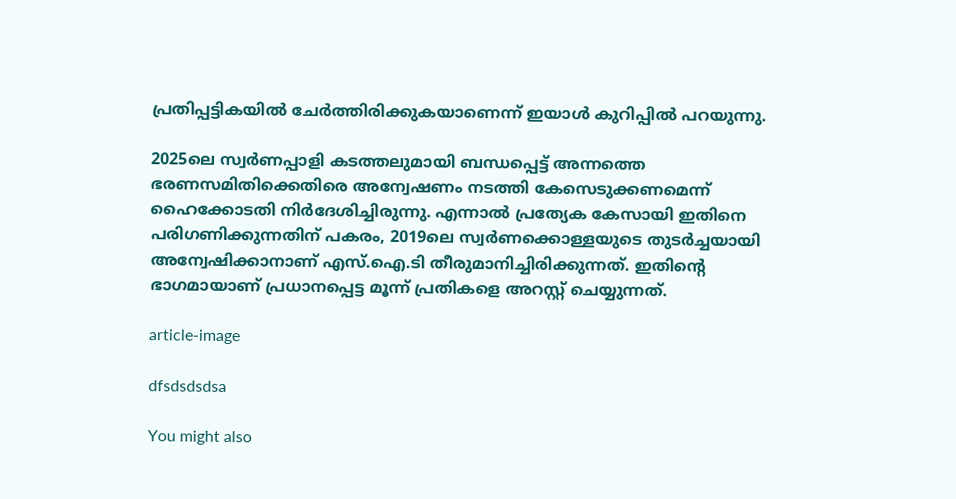പ്രതിപ്പട്ടികയിൽ ചേർത്തിരിക്കുകയാണെന്ന് ഇയാൾ കുറിപ്പിൽ പറയുന്നു.

2025ലെ സ്വർണപ്പാളി കടത്തലുമായി ബന്ധപ്പെട്ട് അന്നത്തെ ഭരണസമിതിക്കെതിരെ അന്വേഷണം നടത്തി കേസെടുക്കണമെന്ന് ഹൈക്കോടതി നിർദേശിച്ചിരുന്നു. എന്നാൽ പ്രത്യേക കേസായി ഇതിനെ പരിഗണിക്കുന്നതിന് പകരം, 2019ലെ സ്വർണക്കൊള്ളയുടെ തുടർച്ചയായി അന്വേഷിക്കാനാണ് എസ്.ഐ.ടി തീരുമാനിച്ചിരിക്കുന്നത്. ഇതിന്റെ ഭാഗമായാണ് പ്രധാനപ്പെട്ട മൂന്ന് പ്രതികളെ അറസ്റ്റ് ചെയ്യുന്നത്.

article-image

dfsdsdsdsa

You might also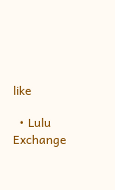like

  • Lulu Exchange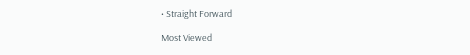• Straight Forward

Most Viewed